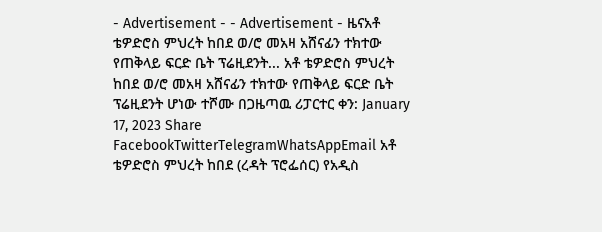- Advertisement - - Advertisement - ዜናአቶ ቴዎድሮስ ምህረት ከበደ ወ/ሮ መአዛ አሸናፊን ተክተው የጠቅላይ ፍርድ ቤት ፕሬዚደንት... አቶ ቴዎድሮስ ምህረት ከበደ ወ/ሮ መአዛ አሸናፊን ተክተው የጠቅላይ ፍርድ ቤት ፕሬዚደንት ሆነው ተሾሙ በጋዜጣዉ ሪፓርተር ቀን: January 17, 2023 Share FacebookTwitterTelegramWhatsAppEmail አቶ ቴዎድሮስ ምህረት ከበደ (ረዳት ፕሮፌሰር) የአዲስ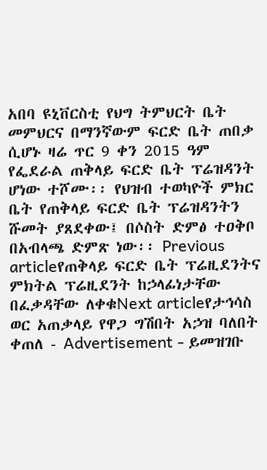አበባ ዩኒቨርስቲ የህግ ትምህርት ቤት መምህርና በማንኛውም ፍርድ ቤት ጠበቃ ሲሆኑ ዛሬ ጥር 9 ቀን 2015 ዓም የፌደራል ጠቅላይ ፍርድ ቤት ፕሬዝዳንት ሆነው ተሾሙ፡፡ የህዝብ ተወካዮች ምክር ቤት የጠቅላይ ፍርድ ቤት ፕሬዝዳንትን ሹመት ያጸደቀው፤ በሶስት ድምፅ ተዐቅቦ በአብላጫ ድምጽ ነው፡፡ Previous articleየጠቅላይ ፍርድ ቤት ፕሬዚደንትና ምክትል ፕሬዚደንት ከኃላፊነታቸው በፈቃዳቸው ለቀቁNext articleየታኅሳስ ወር አጠቃላይ የዋጋ ግሽበት አኃዝ ባለበት ቀጠለ - Advertisement - ይመዝገቡ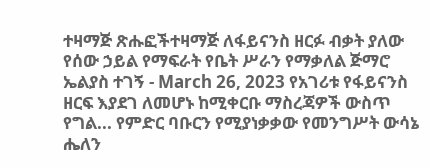ተዛማጅ ጽሑፎችተዛማጅ ለፋይናንስ ዘርፉ ብቃት ያለው የሰው ኃይል የማፍራት የቤት ሥራን የማቃለል ጅማሮ ኤልያስ ተገኝ - March 26, 2023 የአገሪቱ የፋይናንስ ዘርፍ እያደገ ለመሆኑ ከሚቀርቡ ማስረጃዎች ውስጥ የግል... የምድር ባቡርን የሚያነቃቃው የመንግሥት ውሳኔ ሔለን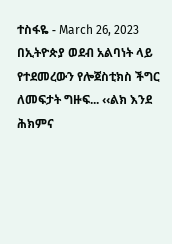ተስፋዬ - March 26, 2023 በኢትዮጵያ ወደብ አልባነት ላይ የተደመረውን የሎጀስቲክስ ችግር ለመፍታት ግዙፍ... ‹‹ልክ እንደ ሕክምና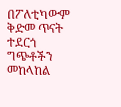በፖለቲካውም ቅድመ ጥናት ተደርጎ ግጭቶችን መከላከል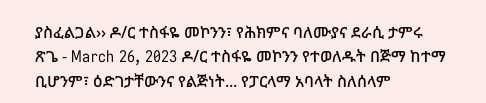ያስፈልጋል›› ዶ/ር ተስፋዬ መኮንን፣ የሕክምና ባለሙያና ደራሲ ታምሩ ጽጌ - March 26, 2023 ዶ/ር ተስፋዬ መኮንን የተወለዱት በጅማ ከተማ ቢሆንም፣ ዕድገታቸውንና የልጅነት... የፓርላማ አባላት ስለሰላም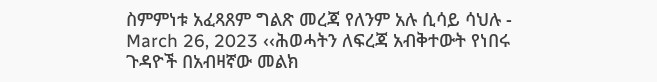ስምምነቱ አፈጻጸም ግልጽ መረጃ የለንም አሉ ሲሳይ ሳህሉ - March 26, 2023 ‹‹ሕወሓትን ለፍረጃ አብቅተውት የነበሩ ጉዳዮች በአብዛኛው መልክ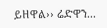ይዘዋል›› ሬድዋን...